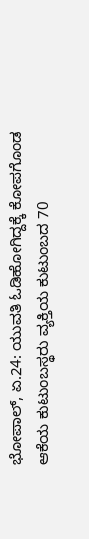ಭೋಪಾಲ್, ಏ.24: ಯುವತಿ ಓಡಿಹೋಗಿದ್ದಕ್ಕೆ ಕೋಪಗೊಂಡ ಆಕೆಯ ಕುಟುಂಬಸ್ಥರು ವ್ಯಕ್ತಿಯ ಕುಟುಂಬದ 70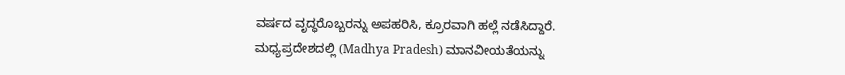ವರ್ಷದ ವೃದ್ಧರೊಬ್ಬರನ್ನು ಅಪಹರಿಸಿ, ಕ್ರೂರವಾಗಿ ಹಲ್ಲೆ ನಡೆಸಿದ್ದಾರೆ. ಮಧ್ಯಪ್ರದೇಶದಲ್ಲಿ (Madhya Pradesh) ಮಾನವೀಯತೆಯನ್ನು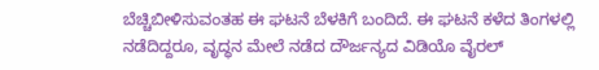ಬೆಚ್ಚಿಬೀಳಿಸುವಂತಹ ಈ ಘಟನೆ ಬೆಳಕಿಗೆ ಬಂದಿದೆ. ಈ ಘಟನೆ ಕಳೆದ ತಿಂಗಳಲ್ಲಿ ನಡೆದಿದ್ದರೂ, ವೃದ್ಧನ ಮೇಲೆ ನಡೆದ ದೌರ್ಜನ್ಯದ ವಿಡಿಯೊ ವೈರಲ್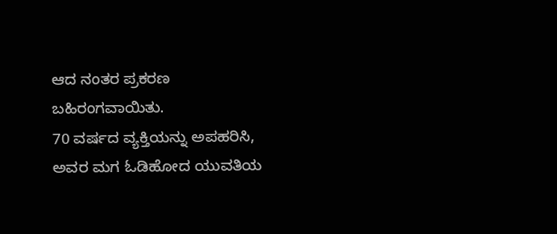ಆದ ನಂತರ ಪ್ರಕರಣ ಬಹಿರಂಗವಾಯಿತು.
70 ವರ್ಷದ ವ್ಯಕ್ತಿಯನ್ನು ಅಪಹರಿಸಿ, ಅವರ ಮಗ ಓಡಿಹೋದ ಯುವತಿಯ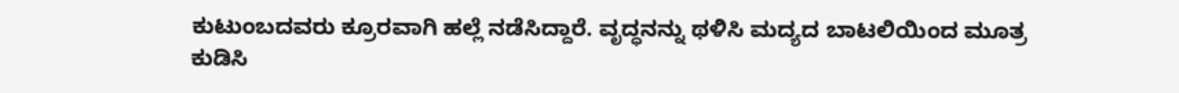ಕುಟುಂಬದವರು ಕ್ರೂರವಾಗಿ ಹಲ್ಲೆ ನಡೆಸಿದ್ದಾರೆ. ವೃದ್ಧನನ್ನು ಥಳಿಸಿ ಮದ್ಯದ ಬಾಟಲಿಯಿಂದ ಮೂತ್ರ ಕುಡಿಸಿ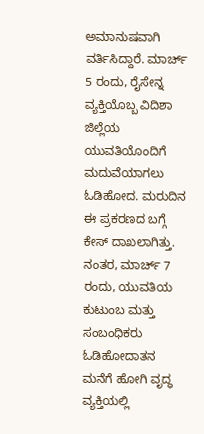ಅಮಾನುಷವಾಗಿ ವರ್ತಿಸಿದ್ದಾರೆ. ಮಾರ್ಚ್ 5 ರಂದು, ರೈಸೇನ್ನ ವ್ಯಕ್ತಿಯೊಬ್ಬ ವಿದಿಶಾ ಜಿಲ್ಲೆಯ ಯುವತಿಯೊಂದಿಗೆ ಮದುವೆಯಾಗಲು ಓಡಿಹೋದ. ಮರುದಿನ ಈ ಪ್ರಕರಣದ ಬಗ್ಗೆ ಕೇಸ್ ದಾಖಲಾಗಿತ್ತು. ನಂತರ, ಮಾರ್ಚ್ 7 ರಂದು, ಯುವತಿಯ ಕುಟುಂಬ ಮತ್ತು ಸಂಬಂಧಿಕರು ಓಡಿಹೋದಾತನ ಮನೆಗೆ ಹೋಗಿ ವೃದ್ಧ ವ್ಯಕ್ತಿಯಲ್ಲಿ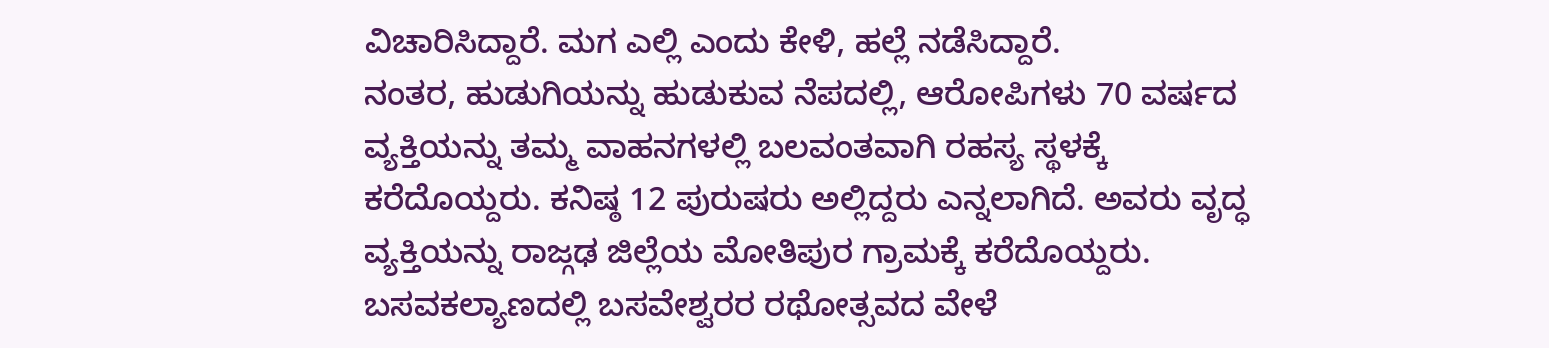ವಿಚಾರಿಸಿದ್ದಾರೆ. ಮಗ ಎಲ್ಲಿ ಎಂದು ಕೇಳಿ, ಹಲ್ಲೆ ನಡೆಸಿದ್ದಾರೆ.
ನಂತರ, ಹುಡುಗಿಯನ್ನು ಹುಡುಕುವ ನೆಪದಲ್ಲಿ, ಆರೋಪಿಗಳು 70 ವರ್ಷದ ವ್ಯಕ್ತಿಯನ್ನು ತಮ್ಮ ವಾಹನಗಳಲ್ಲಿ ಬಲವಂತವಾಗಿ ರಹಸ್ಯ ಸ್ಥಳಕ್ಕೆ ಕರೆದೊಯ್ದರು. ಕನಿಷ್ಠ 12 ಪುರುಷರು ಅಲ್ಲಿದ್ದರು ಎನ್ನಲಾಗಿದೆ. ಅವರು ವೃದ್ಧ ವ್ಯಕ್ತಿಯನ್ನು ರಾಜ್ಗಢ ಜಿಲ್ಲೆಯ ಮೋತಿಪುರ ಗ್ರಾಮಕ್ಕೆ ಕರೆದೊಯ್ದರು.
ಬಸವಕಲ್ಯಾಣದಲ್ಲಿ ಬಸವೇಶ್ವರರ ರಥೋತ್ಸವದ ವೇಳೆ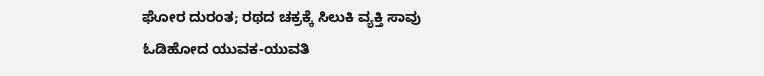ಘೋರ ದುರಂತ; ರಥದ ಚಕ್ರಕ್ಕೆ ಸಿಲುಕಿ ವ್ಯಕ್ತಿ ಸಾವು
ಓಡಿಹೋದ ಯುವಕ-ಯುವತಿ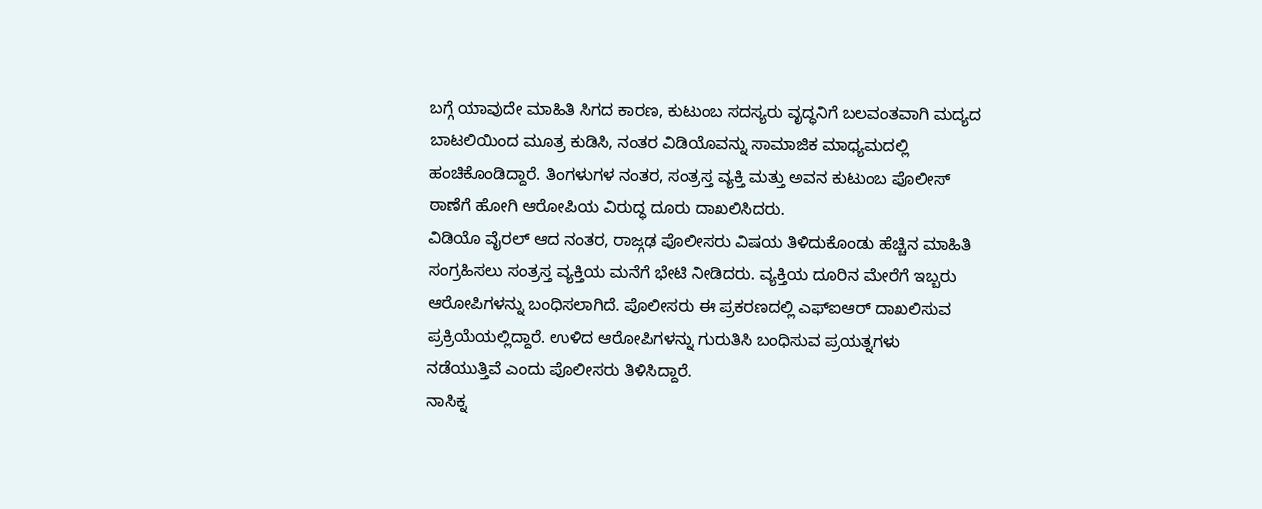ಬಗ್ಗೆ ಯಾವುದೇ ಮಾಹಿತಿ ಸಿಗದ ಕಾರಣ, ಕುಟುಂಬ ಸದಸ್ಯರು ವೃದ್ಧನಿಗೆ ಬಲವಂತವಾಗಿ ಮದ್ಯದ ಬಾಟಲಿಯಿಂದ ಮೂತ್ರ ಕುಡಿಸಿ, ನಂತರ ವಿಡಿಯೊವನ್ನು ಸಾಮಾಜಿಕ ಮಾಧ್ಯಮದಲ್ಲಿ ಹಂಚಿಕೊಂಡಿದ್ದಾರೆ. ತಿಂಗಳುಗಳ ನಂತರ, ಸಂತ್ರಸ್ತ ವ್ಯಕ್ತಿ ಮತ್ತು ಅವನ ಕುಟುಂಬ ಪೊಲೀಸ್ ಠಾಣೆಗೆ ಹೋಗಿ ಆರೋಪಿಯ ವಿರುದ್ಧ ದೂರು ದಾಖಲಿಸಿದರು.
ವಿಡಿಯೊ ವೈರಲ್ ಆದ ನಂತರ, ರಾಜ್ಗಢ ಪೊಲೀಸರು ವಿಷಯ ತಿಳಿದುಕೊಂಡು ಹೆಚ್ಚಿನ ಮಾಹಿತಿ ಸಂಗ್ರಹಿಸಲು ಸಂತ್ರಸ್ತ ವ್ಯಕ್ತಿಯ ಮನೆಗೆ ಭೇಟಿ ನೀಡಿದರು. ವ್ಯಕ್ತಿಯ ದೂರಿನ ಮೇರೆಗೆ ಇಬ್ಬರು ಆರೋಪಿಗಳನ್ನು ಬಂಧಿಸಲಾಗಿದೆ. ಪೊಲೀಸರು ಈ ಪ್ರಕರಣದಲ್ಲಿ ಎಫ್ಐಆರ್ ದಾಖಲಿಸುವ ಪ್ರಕ್ರಿಯೆಯಲ್ಲಿದ್ದಾರೆ. ಉಳಿದ ಆರೋಪಿಗಳನ್ನು ಗುರುತಿಸಿ ಬಂಧಿಸುವ ಪ್ರಯತ್ನಗಳು ನಡೆಯುತ್ತಿವೆ ಎಂದು ಪೊಲೀಸರು ತಿಳಿಸಿದ್ದಾರೆ.
ನಾಸಿಕ್ನ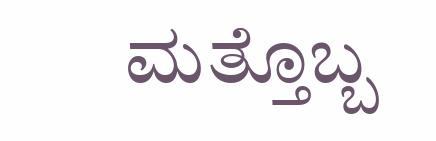ಮತ್ತೊಬ್ಬ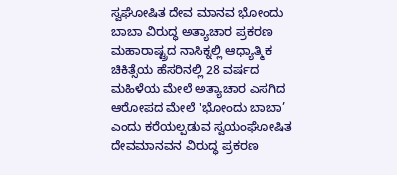ಸ್ವಘೋಷಿತ ದೇವ ಮಾನವ ಭೋಂದು ಬಾಬಾ ವಿರುದ್ಧ ಅತ್ಯಾಚಾರ ಪ್ರಕರಣ
ಮಹಾರಾಷ್ಟ್ರದ ನಾಸಿಕ್ನಲ್ಲಿ ಆಧ್ಯಾತ್ಮಿಕ ಚಿಕಿತ್ಸೆಯ ಹೆಸರಿನಲ್ಲಿ 28 ವರ್ಷದ ಮಹಿಳೆಯ ಮೇಲೆ ಅತ್ಯಾಚಾರ ಎಸಗಿದ ಆರೋಪದ ಮೇಲೆ 'ಭೋಂದು ಬಾಬಾ’ ಎಂದು ಕರೆಯಲ್ಪಡುವ ಸ್ವಯಂಘೋಷಿತ ದೇವಮಾನವನ ವಿರುದ್ಧ ಪ್ರಕರಣ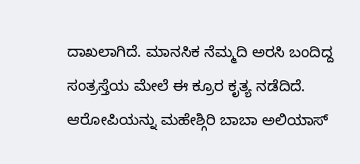ದಾಖಲಾಗಿದೆ. ಮಾನಸಿಕ ನೆಮ್ಮದಿ ಅರಸಿ ಬಂದಿದ್ದ ಸಂತ್ರಸ್ತೆಯ ಮೇಲೆ ಈ ಕ್ರೂರ ಕೃತ್ಯ ನಡೆದಿದೆ. ಆರೋಪಿಯನ್ನು ಮಹೇಶ್ಗಿರಿ ಬಾಬಾ ಅಲಿಯಾಸ್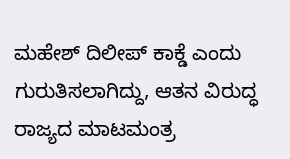ಮಹೇಶ್ ದಿಲೀಪ್ ಕಾಕ್ಡೆ ಎಂದು ಗುರುತಿಸಲಾಗಿದ್ದು, ಆತನ ವಿರುದ್ಧ ರಾಜ್ಯದ ಮಾಟಮಂತ್ರ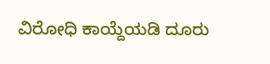ವಿರೋಧಿ ಕಾಯ್ದೆಯಡಿ ದೂರು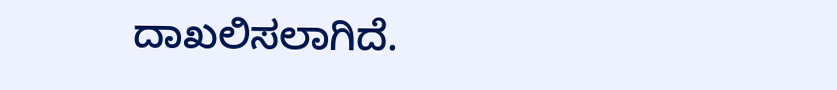ದಾಖಲಿಸಲಾಗಿದೆ.